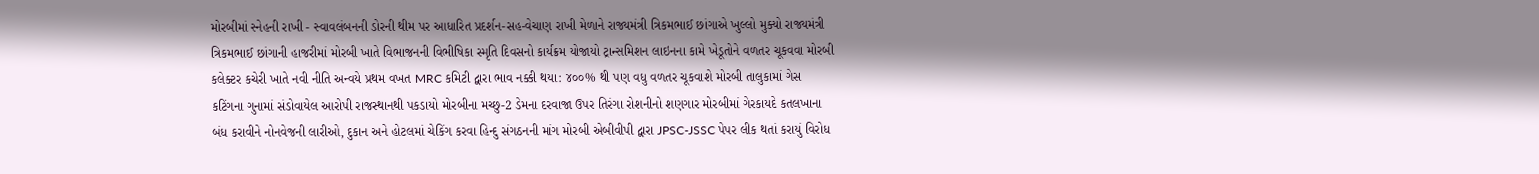મોરબીમાં સ્નેહની રાખી - સ્વાવલંબનની ડોરની થીમ પર આધારિત પ્રદર્શન-સહ-વેચાણ રાખી મેળાને રાજ્યમંત્રી ત્રિકમભાઈ છાંગાએ ખુલ્લો મુક્યો રાજ્યમંત્રી ત્રિકમભાઈ છાંગાની હાજરીમાં મોરબી ખાતે વિભાજનની વિભીષિકા સ્મૃતિ દિવસનો કાર્યક્રમ યોજાયો ટ્રાન્સમિશન લાઇનના કામે ખેડૂતોને વળતર ચૂકવવા મોરબી કલેક્ટર કચેરી ખાતે નવી નીતિ અન્વયે પ્રથમ વખત MRC કમિટી દ્વારા ભાવ નક્કી થયા: ૪૦૦% થી પણ વધુ વળતર ચૂકવાશે મોરબી તાલુકામાં ગેસ કટિંગના ગુનામાં સંડોવાયેલ આરોપી રાજસ્થાનથી પકડાયો મોરબીના મચ્છુ-2 ડેમના દરવાજા ઉપર તિરંગા રોશનીનો શણગાર મોરબીમાં ગેરકાયદે કતલખાના બંધ કરાવીને નોનવેજની લારીઓ, દુકાન અને હોટલમાં ચેકિંગ કરવા હિન્દુ સંગઠનની માંગ મોરબી એબીવીપી દ્વારા JPSC-JSSC પેપર લીક થતાં કરાયું વિરોધ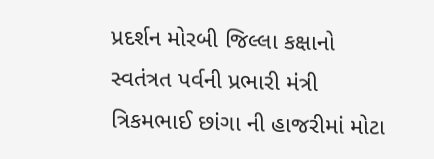પ્રદર્શન મોરબી જિલ્લા કક્ષાનો સ્વતંત્રત પર્વની પ્રભારી મંત્રી ત્રિકમભાઈ છાંગા ની હાજરીમાં મોટા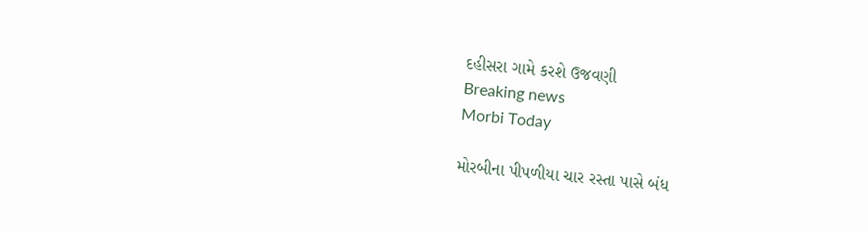દહીસરા ગામે કરશે ઉજવણી
Breaking news
Morbi Today

મોરબીના પીપળીયા ચાર રસ્તા પાસે બંધ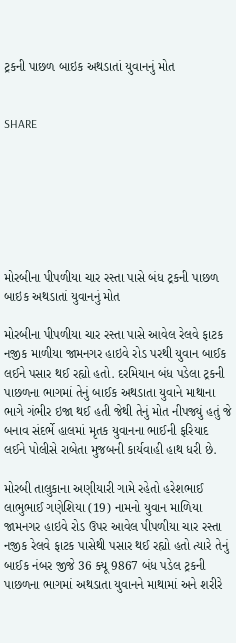ટ્રકની પાછળ બાઇક અથડાતાં યુવાનનું મોત


SHARE







મોરબીના પીપળીયા ચાર રસ્તા પાસે બંધ ટ્રકની પાછળ બાઇક અથડાતાં યુવાનનું મોત

મોરબીના પીપળીયા ચાર રસ્તા પાસે આવેલ રેલવે ફાટક નજીક માળીયા જામનગર હાઇવે રોડ પરથી યુવાન બાઈક લઈને પસાર થઈ રહ્યો હતો. દરમિયાન બંધ પડેલા ટ્રકની પાછળના ભાગમાં તેનું બાઈક અથડાતા યુવાને માથાના ભાગે ગંભીર ઇજા થઈ હતી જેથી તેનું મોત નીપજ્યું હતું જે બનાવ સંદર્ભે હાલમાં મૃતક યુવાનના ભાઈની ફરિયાદ લઈને પોલીસે રાબેતા મુજબની કાર્યવાહી હાથ ધરી છે.

મોરબી તાલુકાના અણીયારી ગામે રહેતો હરેશભાઈ લાભુભાઈ ગણેશિયા (19) નામનો યુવાન માળિયા જામનગર હાઇવે રોડ ઉપર આવેલ પીપળીયા ચાર રસ્તા નજીક રેલવે ફાટક પાસેથી પસાર થઈ રહ્યો હતો ત્યારે તેનું બાઈક નંબર જીજે 36 ક્યૂ 9867 બંધ પડેલ ટ્રકની પાછળના ભાગમાં અથડાતા યુવાનને માથામાં અને શરીરે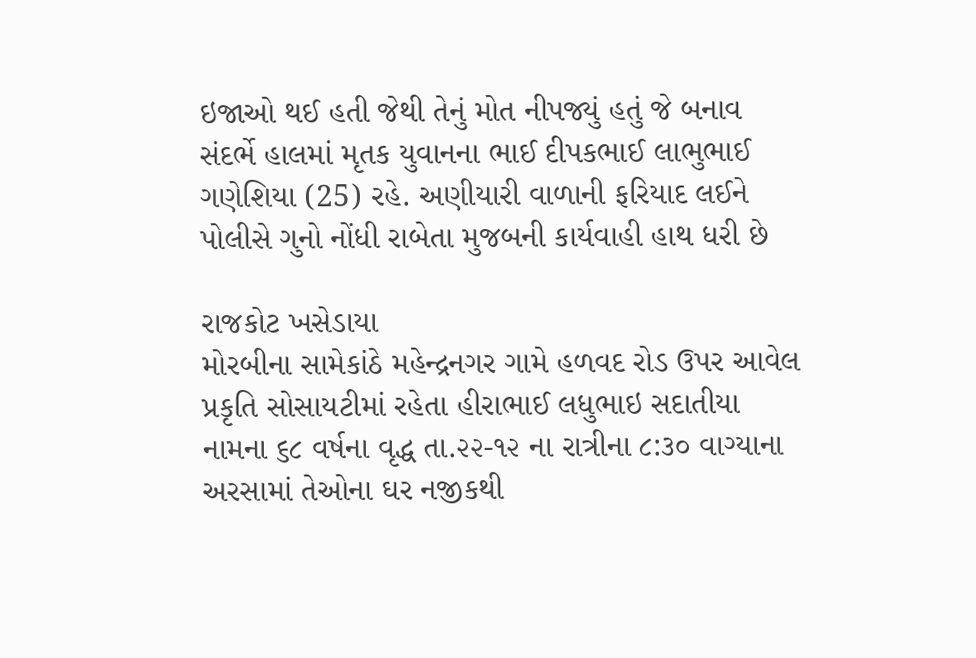ઇજાઓ થઈ હતી જેથી તેનું મોત નીપજ્યું હતું જે બનાવ સંદર્ભે હાલમાં મૃતક યુવાનના ભાઈ દીપકભાઈ લાભુભાઈ ગણેશિયા (25) રહે. અણીયારી વાળાની ફરિયાદ લઈને પોલીસે ગુનો નોંધી રાબેતા મુજબની કાર્યવાહી હાથ ધરી છે

રાજકોટ ખસેડાયા
મોરબીના સામેકાંઠે મહેન્દ્રનગર ગામે હળવદ રોડ ઉપર આવેલ પ્રકૃતિ સોસાયટીમાં રહેતા હીરાભાઈ લધુભાઇ સદાતીયા નામના ૬૮ વર્ષના વૃદ્ધ તા.૨૨-૧૨ ના રાત્રીના ૮:૩૦ વાગ્યાના અરસામાં તેઓના ઘર નજીકથી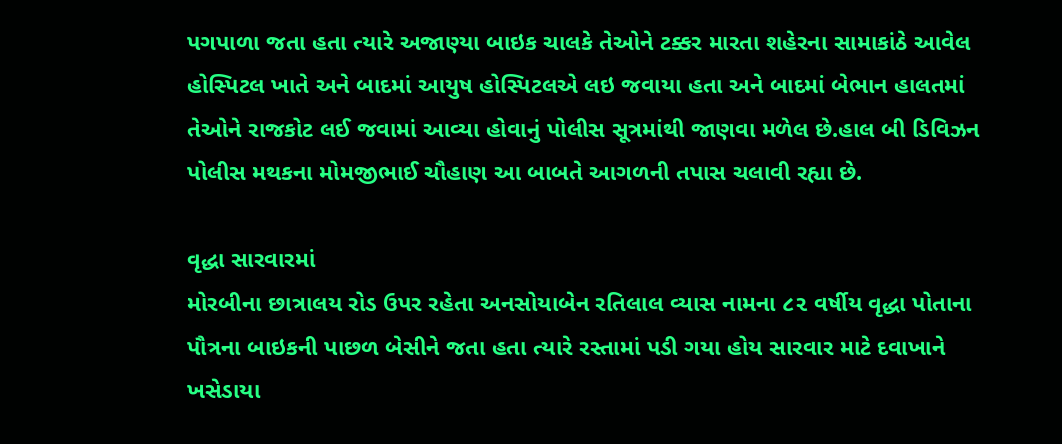પગપાળા જતા હતા ત્યારે અજાણ્યા બાઇક ચાલકે તેઓને ટક્કર મારતા શહેરના સામાકાંઠે આવેલ હોસ્પિટલ ખાતે અને બાદમાં આયુષ હોસ્પિટલએ લઇ જવાયા હતા અને બાદમાં બેભાન હાલતમાં તેઓને રાજકોટ લઈ જવામાં આવ્યા હોવાનું પોલીસ સૂત્રમાંથી જાણવા મળેલ છે.હાલ બી ડિવિઝન પોલીસ મથકના મોમજીભાઈ ચૌહાણ આ બાબતે આગળની તપાસ ચલાવી રહ્યા છે.

વૃદ્ધા સારવારમાં
મોરબીના છાત્રાલય રોડ ઉપર રહેતા અનસોયાબેન રતિલાલ વ્યાસ નામના ૮૨ વર્ષીય વૃદ્ધા પોતાના પૌત્રના બાઇકની પાછળ બેસીને જતા હતા ત્યારે રસ્તામાં પડી ગયા હોય સારવાર માટે દવાખાને ખસેડાયા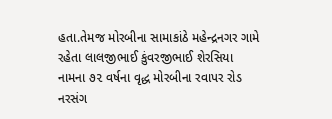હતા.તેમજ મોરબીના સામાકાંઠે મહેન્દ્રનગર ગામે રહેતા લાલજીભાઈ કુંવરજીભાઈ શેરસિયા નામના ૭૨ વર્ષના વૃદ્ધ મોરબીના રવાપર રોડ નરસંગ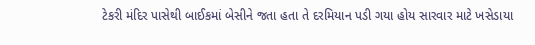ટેકરી મંદિર પાસેથી બાઈકમાં બેસીને જતા હતા તે દરમિયાન પડી ગયા હોય સારવાર માટે ખસેડાયા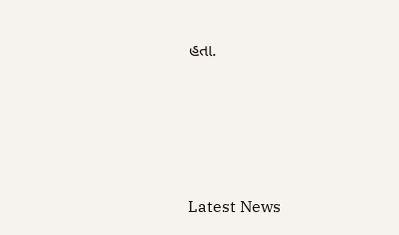હતા.






Latest News